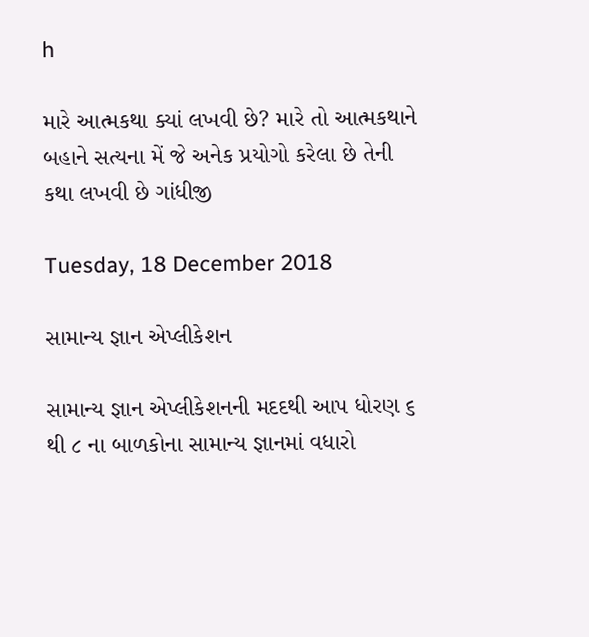h

મારે આત્મકથા ક્યાં લખવી છે? મારે તો આત્મકથાને બહાને સત્યના મેં જે અનેક પ્રયોગો કરેલા છે તેની કથા લખવી છે ગાંધીજી

Tuesday, 18 December 2018

સામાન્ય જ્ઞાન એપ્લીકેશન

સામાન્ય જ્ઞાન એપ્લીકેશનની મદદથી આપ ધોરણ ૬ થી ૮ ના બાળકોના સામાન્ય જ્ઞાનમાં વધારો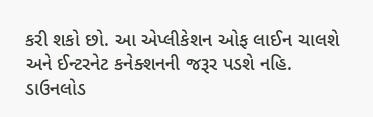કરી શકો છો. આ એપ્લીકેશન ઓફ લાઈન ચાલશે અને ઈન્ટરનેટ કનેક્શનની જરૂર પડશે નહિ.
ડાઉનલોડ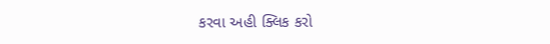કરવા અહી ક્લિક કરો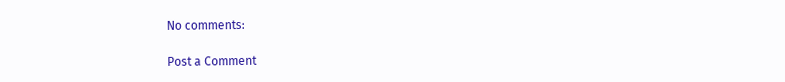No comments:

Post a Comment